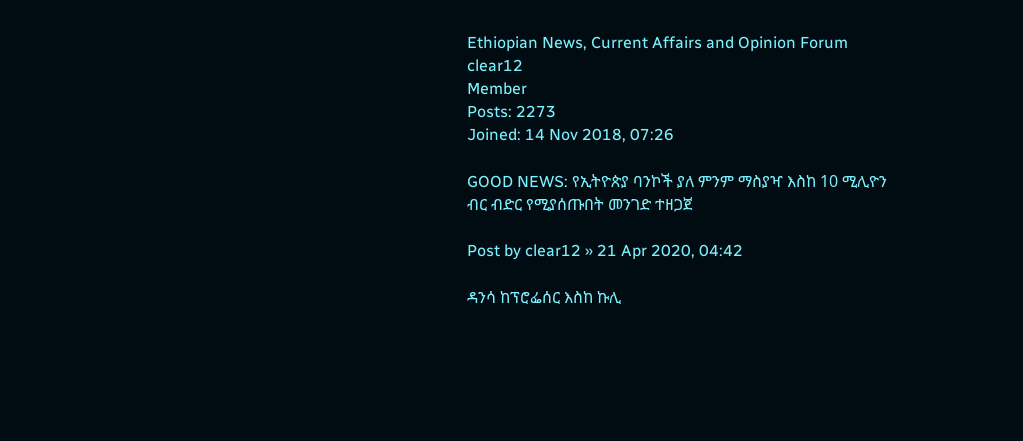Ethiopian News, Current Affairs and Opinion Forum
clear12
Member
Posts: 2273
Joined: 14 Nov 2018, 07:26

GOOD NEWS: የኢትዮጵያ ባንኮች ያለ ምንም ማስያዣ እስከ 10 ሚሊዮን ብር ብድር የሚያሰጡበት መንገድ ተዘጋጀ

Post by clear12 » 21 Apr 2020, 04:42

ዳንሳ ከፕሮፌሰር እስከ ኩሊ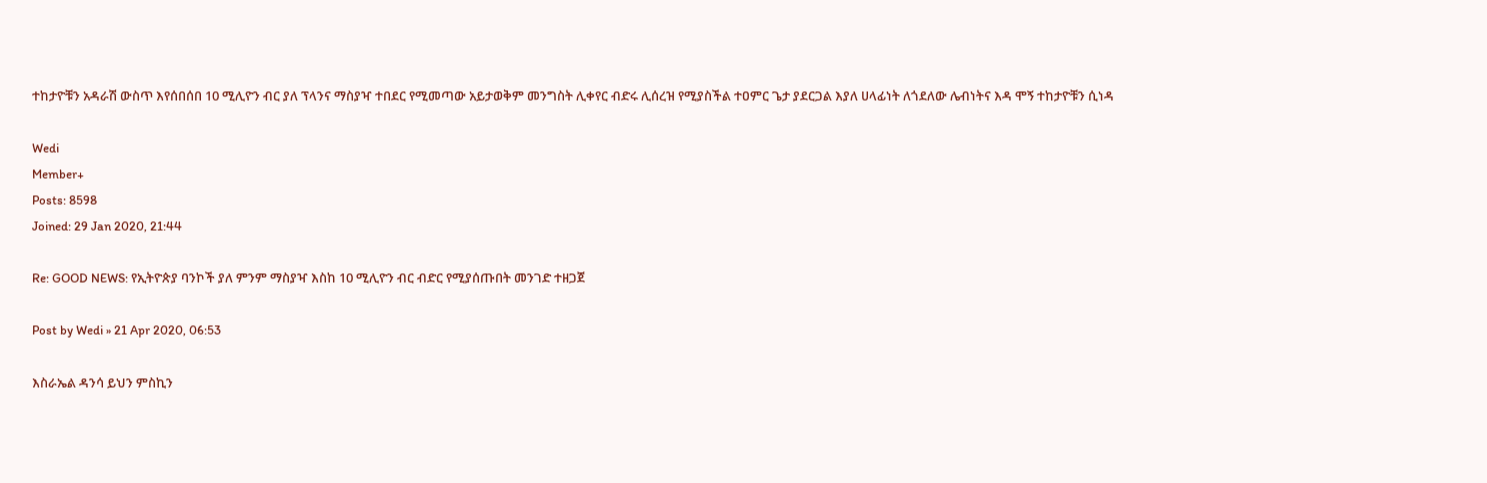ተከታዮቹን አዳራሽ ውስጥ እየሰበሰበ 10 ሚሊዮን ብር ያለ ፕላንና ማስያዣ ተበደር የሚመጣው አይታወቅም መንግስት ሊቀየር ብድሩ ሊሰረዝ የሚያስችል ተዐምር ጌታ ያደርጋል እያለ ሀላፊነት ለጎደለው ሌብነትና እዳ ሞኝ ተከታዮቹን ሲነዳ

Wedi
Member+
Posts: 8598
Joined: 29 Jan 2020, 21:44

Re: GOOD NEWS: የኢትዮጵያ ባንኮች ያለ ምንም ማስያዣ እስከ 10 ሚሊዮን ብር ብድር የሚያሰጡበት መንገድ ተዘጋጀ

Post by Wedi » 21 Apr 2020, 06:53

እስራኤል ዳንሳ ይህን ምስኪን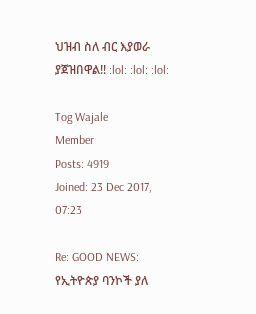ህዝብ ስለ ብር እያወራ ያጀዝበዋል!! :lol: :lol: :lol:

Tog Wajale
Member
Posts: 4919
Joined: 23 Dec 2017, 07:23

Re: GOOD NEWS: የኢትዮጵያ ባንኮች ያለ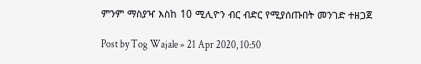ምንም ማስያዣ እስከ 10 ሚሊዮን ብር ብድር የሚያሰጡበት መንገድ ተዘጋጀ

Post by Tog Wajale » 21 Apr 2020, 10:50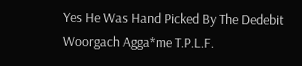Yes He Was Hand Picked By The Dedebit Woorgach Agga*me T.P.L.F.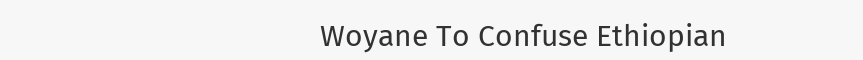Woyane To Confuse Ethiopian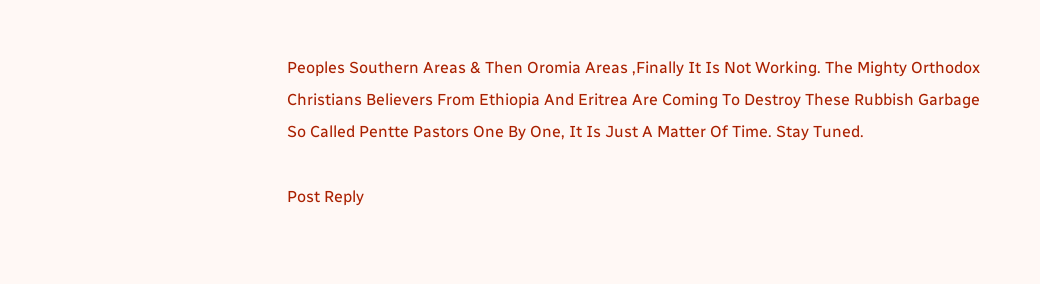Peoples Southern Areas & Then Oromia Areas ,Finally It Is Not Working. The Mighty Orthodox Christians Believers From Ethiopia And Eritrea Are Coming To Destroy These Rubbish Garbage So Called Pentte Pastors One By One, It Is Just A Matter Of Time. Stay Tuned.

Post Reply